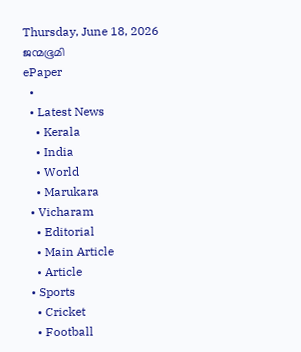Thursday, June 18, 2026
ജന്മഭൂമി
ePaper
  •
  • Latest News
    • Kerala
    • India
    • World
    • Marukara
  • Vicharam
    • Editorial
    • Main Article
    • Article
  • Sports
    • Cricket
    • Football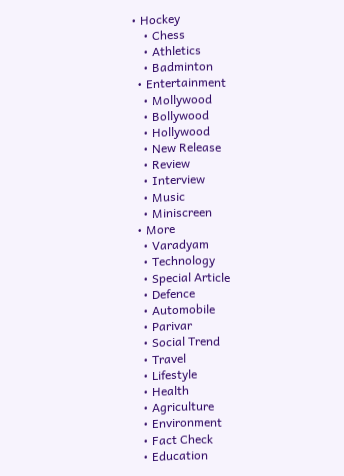• Hockey
    • Chess
    • Athletics
    • Badminton
  • Entertainment
    • Mollywood
    • Bollywood
    • Hollywood
    • New Release
    • Review
    • Interview
    • Music
    • Miniscreen
  • More
    • Varadyam
    • Technology
    • Special Article
    • Defence
    • Automobile
    • Parivar
    • Social Trend
    • Travel
    • Lifestyle
    • Health
    • Agriculture
    • Environment
    • Fact Check
    • Education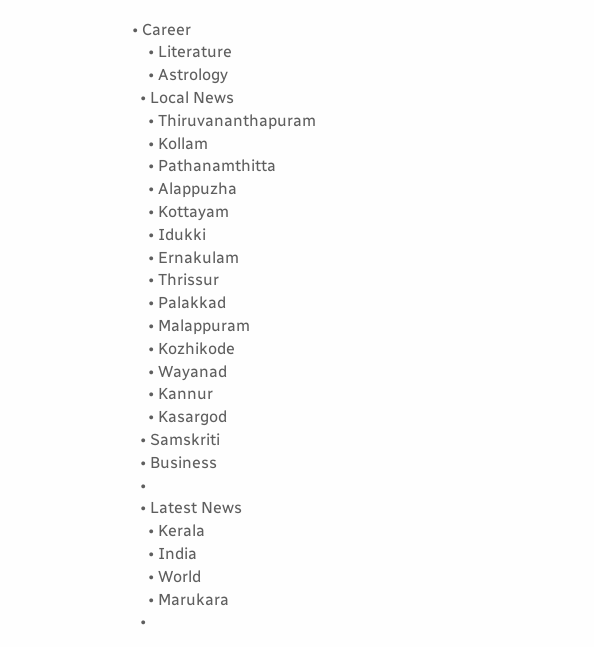• Career
    • Literature
    • Astrology
  • Local News
    • Thiruvananthapuram
    • Kollam
    • Pathanamthitta
    • Alappuzha
    • Kottayam
    • Idukki
    • Ernakulam
    • Thrissur
    • Palakkad
    • Malappuram
    • Kozhikode
    • Wayanad
    • Kannur
    • Kasargod
  • Samskriti
  • Business
  •
  • Latest News
    • Kerala
    • India
    • World
    • Marukara
  •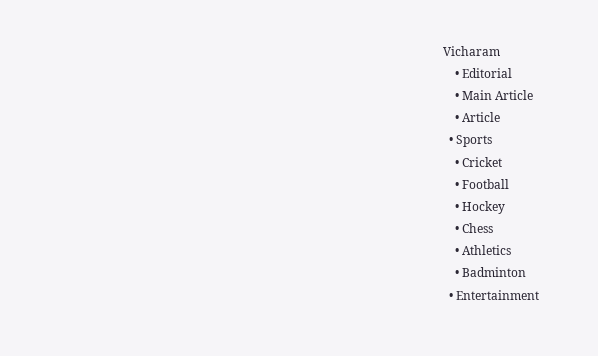Vicharam
    • Editorial
    • Main Article
    • Article
  • Sports
    • Cricket
    • Football
    • Hockey
    • Chess
    • Athletics
    • Badminton
  • Entertainment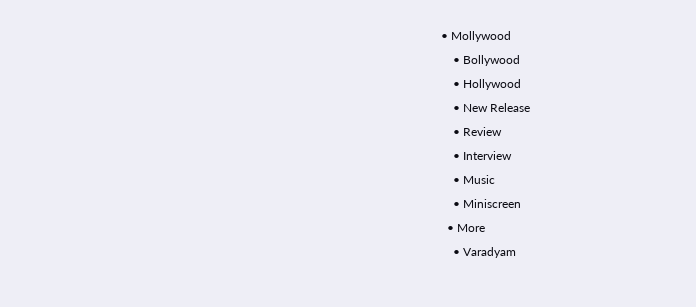• Mollywood
    • Bollywood
    • Hollywood
    • New Release
    • Review
    • Interview
    • Music
    • Miniscreen
  • More
    • Varadyam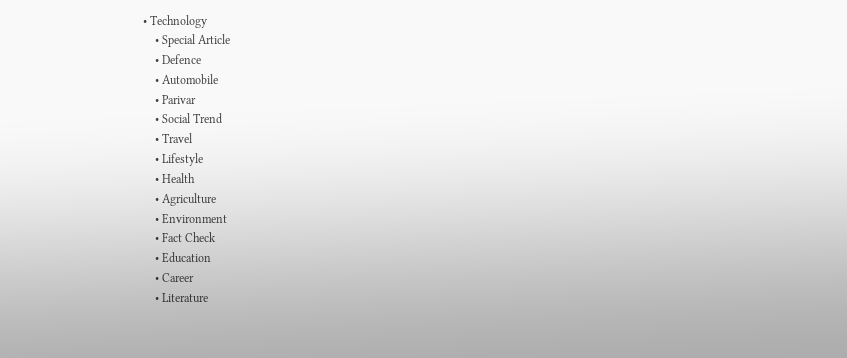• Technology
    • Special Article
    • Defence
    • Automobile
    • Parivar
    • Social Trend
    • Travel
    • Lifestyle
    • Health
    • Agriculture
    • Environment
    • Fact Check
    • Education
    • Career
    • Literature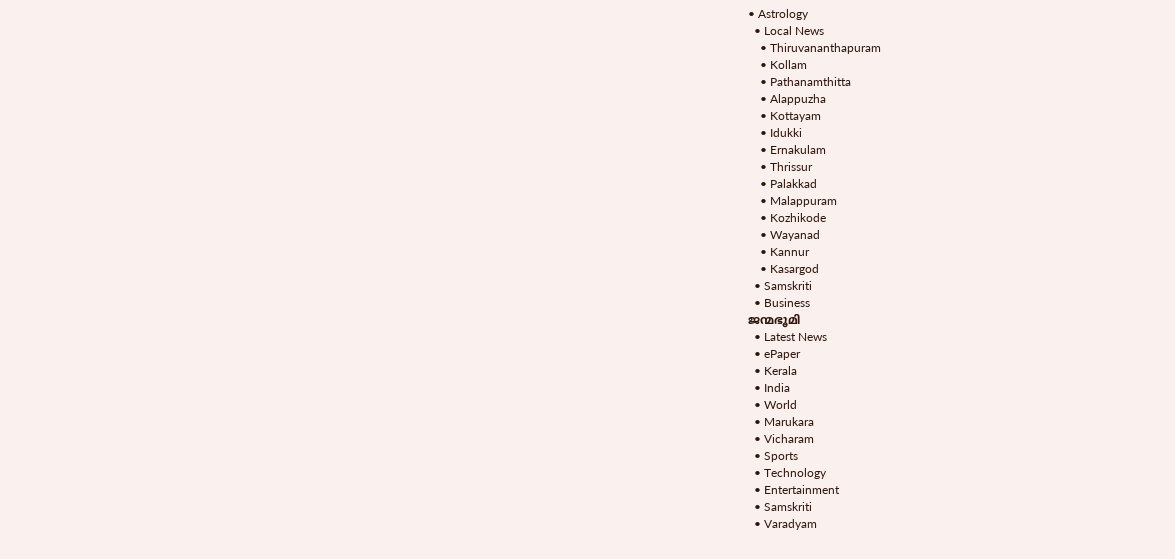• Astrology
  • Local News
    • Thiruvananthapuram
    • Kollam
    • Pathanamthitta
    • Alappuzha
    • Kottayam
    • Idukki
    • Ernakulam
    • Thrissur
    • Palakkad
    • Malappuram
    • Kozhikode
    • Wayanad
    • Kannur
    • Kasargod
  • Samskriti
  • Business
ജന്മഭൂമി
  • Latest News
  • ePaper
  • Kerala
  • India
  • World
  • Marukara
  • Vicharam
  • Sports
  • Technology
  • Entertainment
  • Samskriti
  • Varadyam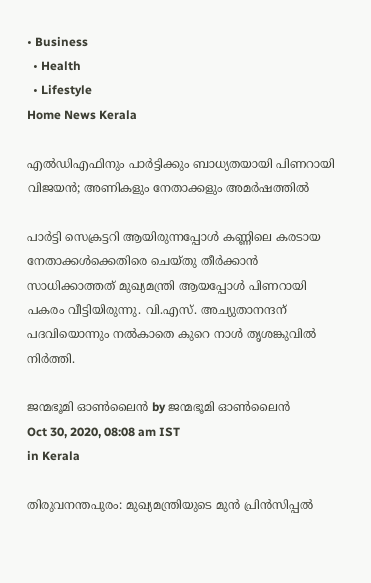• Business
  • Health
  • Lifestyle
Home News Kerala

എല്‍ഡിഎഫിനും പാര്‍ട്ടിക്കും ബാധ്യതയായി പിണറായി വിജയന്‍; അണികളും നേതാക്കളും അമര്‍ഷത്തില്‍

പാര്‍ട്ടി സെക്രട്ടറി ആയിരുന്നപ്പോള്‍ കണ്ണിലെ കരടായ നേതാക്കള്‍ക്കെതിരെ ചെയ്തു തീര്‍ക്കാന്‍ സാധിക്കാത്തത് മുഖ്യമന്ത്രി ആയപ്പോള്‍ പിണറായി പകരം വീട്ടിയിരുന്നു. വി.എസ്. അച്യുതാനന്ദന് പദവിയൊന്നും നല്‍കാതെ കുറെ നാള്‍ തൃശങ്കുവില്‍ നിര്‍ത്തി.

ജന്മഭൂമി ഓണ്‍ലൈന്‍ by ജന്മഭൂമി ഓണ്‍ലൈന്‍
Oct 30, 2020, 08:08 am IST
in Kerala

തിരുവനന്തപുരം: മുഖ്യമന്ത്രിയുടെ മുന്‍ പ്രിന്‍സിപ്പല്‍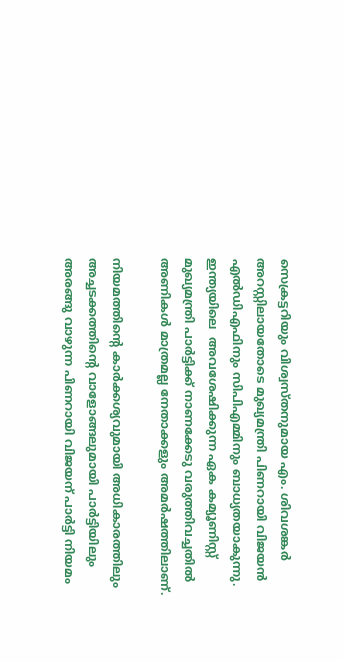സെക്രട്ടറിയും വിശ്വസ്തനുമായ എം. ശിവശങ്കര്‍ അറസ്റ്റിലായതോടെ മുഖ്യമന്ത്രി പിണറായി വിജയന്‍ എല്‍ഡിഎഫിനും സിപിഎമ്മിനും ബാധ്യതയാകുന്നു. ഇന്ത്യയിലെ  അവശേഷിക്കുന്ന ഏക കമ്യൂണിസ്റ്റ് മുഖ്യമന്ത്രി പാര്‍ട്ടിക്ക് നാണക്കേടു വരുത്തിവച്ചതില്‍ അണികള്‍ മാത്രമല്ല നേതാക്കളും അമര്‍ഷത്തിലാണ്.

നിയമത്തിന്റെ കാര്‍ക്കശ്യവുമായി അധികാരത്തിലും അച്ചടക്കത്തിന്റെ വാളോങ്ങലുമായി പാര്‍ട്ടിയിലും അരങ്ങു വാഴുന്ന പിണറായി വിജയന് പാര്‍ട്ടി നിയമം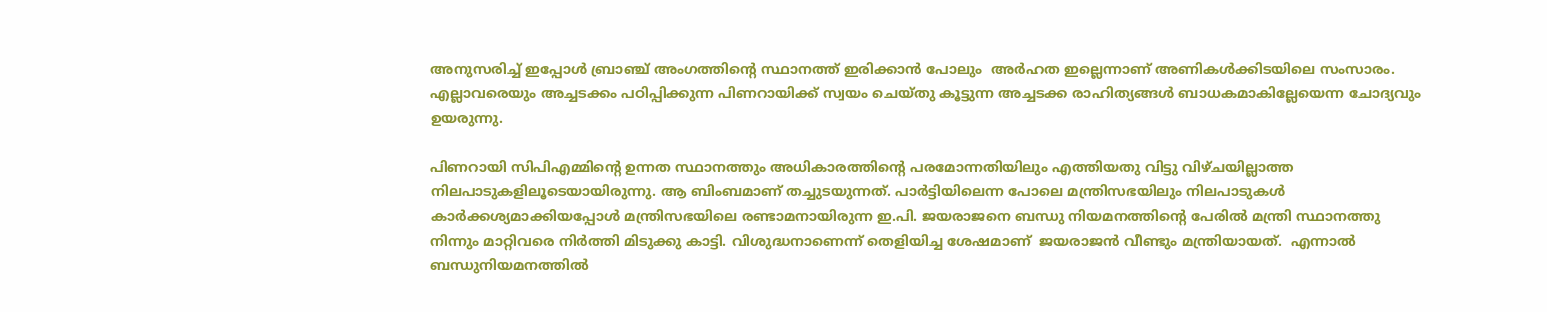അനുസരിച്ച് ഇപ്പോള്‍ ബ്രാഞ്ച് അംഗത്തിന്റെ സ്ഥാനത്ത് ഇരിക്കാന്‍ പോലും  അര്‍ഹത ഇല്ലെന്നാണ് അണികള്‍ക്കിടയിലെ സംസാരം. എല്ലാവരെയും അച്ചടക്കം പഠിപ്പിക്കുന്ന പിണറായിക്ക് സ്വയം ചെയ്തു കൂട്ടുന്ന അച്ചടക്ക രാഹിത്യങ്ങള്‍ ബാധകമാകില്ലേയെന്ന ചോദ്യവും ഉയരുന്നു.

പിണറായി സിപിഎമ്മിന്റെ ഉന്നത സ്ഥാനത്തും അധികാരത്തിന്റെ പരമോന്നതിയിലും എത്തിയതു വിട്ടു വിഴ്ചയില്ലാത്ത നിലപാടുകളിലൂടെയായിരുന്നു. ആ ബിംബമാണ് തച്ചുടയുന്നത്. പാര്‍ട്ടിയിലെന്ന പോലെ മന്ത്രിസഭയിലും നിലപാടുകള്‍ കാര്‍ക്കശ്യമാക്കിയപ്പോള്‍ മന്ത്രിസഭയിലെ രണ്ടാമനായിരുന്ന ഇ.പി. ജയരാജനെ ബന്ധു നിയമനത്തിന്റെ പേരില്‍ മന്ത്രി സ്ഥാനത്തു നിന്നും മാറ്റിവരെ നിര്‍ത്തി മിടുക്കു കാട്ടി. വിശുദ്ധനാണെന്ന് തെളിയിച്ച ശേഷമാണ്  ജയരാജന്‍ വീണ്ടും മന്ത്രിയായത്.  എന്നാല്‍ ബന്ധുനിയമനത്തില്‍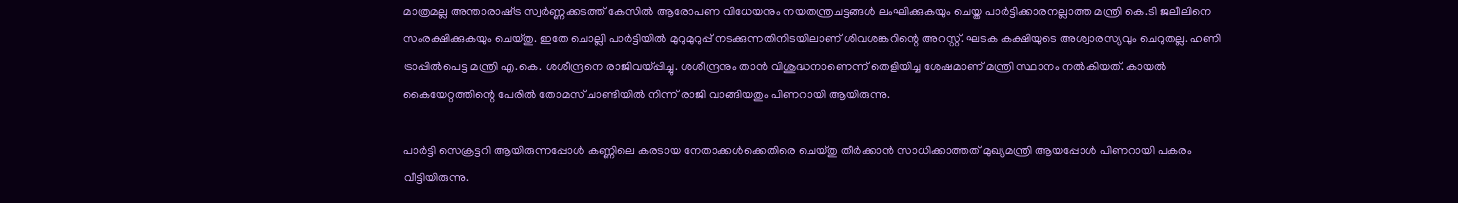മാത്രമല്ല അന്താരാഷ്‌ട്ര സ്വര്‍ണ്ണക്കടത്ത് കേസില്‍ ആരോപണ വിധേയനും നയതന്ത്രചട്ടങ്ങള്‍ ലംഘിക്കുകയും ചെയ്ത പാര്‍ട്ടിക്കാരനല്ലാത്ത മന്ത്രി കെ.ടി ജലീലിനെ സംരക്ഷിക്കുകയും ചെയ്തു. ഇതേ ചൊല്ലി പാര്‍ട്ടിയില്‍ മുറുമുറുപ്പ് നടക്കുന്നതിനിടയിലാണ് ശിവശങ്കറിന്റെ അറസ്റ്റ്. ഘടക കക്ഷിയുടെ അശ്വാരസ്യവും ചെറുതല്ല. ഹണി ട്രാപ്പില്‍പെട്ട മന്ത്രി എ.കെ. ശശീന്ദ്രനെ രാജിവയ്‌പ്പിച്ചു. ശശീന്ദ്രനും താന്‍ വിശുദ്ധനാണെന്ന് തെളിയിച്ച ശേഷമാണ് മന്ത്രി സ്ഥാനം നല്‍കിയത്. കായല്‍ കൈയേറ്റത്തിന്റെ പേരില്‍ തോമസ് ചാണ്ടിയില്‍ നിന്ന് രാജി വാങ്ങിയതും പിണറായി ആയിരുന്നു.

പാര്‍ട്ടി സെക്രട്ടറി ആയിരുന്നപ്പോള്‍ കണ്ണിലെ കരടായ നേതാക്കള്‍ക്കെതിരെ ചെയ്തു തീര്‍ക്കാന്‍ സാധിക്കാത്തത് മുഖ്യമന്ത്രി ആയപ്പോള്‍ പിണറായി പകരം വീട്ടിയിരുന്നു.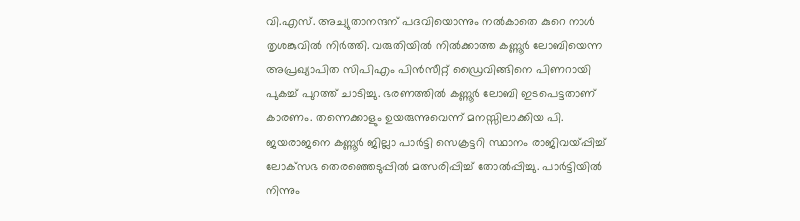വി.എസ്. അച്യുതാനന്ദന് പദവിയൊന്നും നല്‍കാതെ കുറെ നാള്‍ തൃശങ്കുവില്‍ നിര്‍ത്തി. വരുതിയില്‍ നില്‍ക്കാത്ത കണ്ണൂര്‍ ലോബിയെന്ന അപ്രഖ്യാപിത സിപിഎം പിന്‍സീറ്റ് ഡ്രൈവിങ്ങിനെ പിണറായി പുകച്ച് പുറത്ത് ചാടിച്ചു. ഭരണത്തില്‍ കണ്ണൂര്‍ ലോബി ഇടപെട്ടതാണ് കാരണം. തന്നെക്കാളും ഉയരുന്നുവെന്ന് മനസ്സിലാക്കിയ പി. ജയരാജനെ കണ്ണൂര്‍ ജില്ലാ പാര്‍ട്ടി സെക്രട്ടറി സ്ഥാനം രാജിവയ്‌പ്പിച്ച് ലോക്‌സഭ തെരഞ്ഞെടുപ്പില്‍ മത്സരിപ്പിച്ച് തോല്‍പ്പിച്ചു. പാര്‍ട്ടിയില്‍ നിന്നും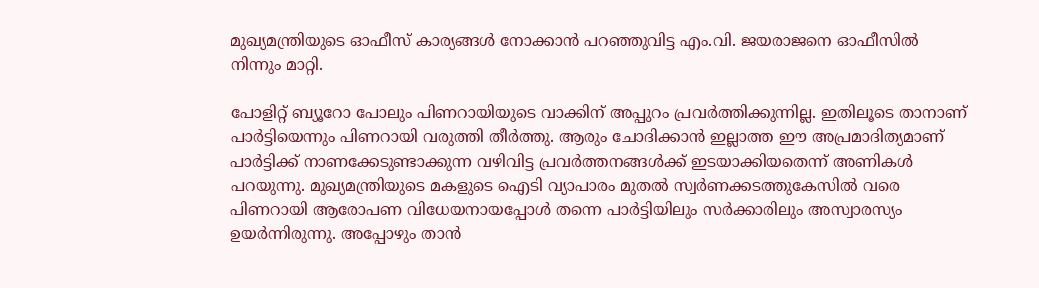മുഖ്യമന്ത്രിയുടെ ഓഫീസ് കാര്യങ്ങള്‍ നോക്കാന്‍ പറഞ്ഞുവിട്ട എം.വി. ജയരാജനെ ഓഫീസില്‍ നിന്നും മാറ്റി.

പോളിറ്റ് ബ്യൂറോ പോലും പിണറായിയുടെ വാക്കിന് അപ്പുറം പ്രവര്‍ത്തിക്കുന്നില്ല. ഇതിലൂടെ താനാണ് പാര്‍ട്ടിയെന്നും പിണറായി വരുത്തി തീര്‍ത്തു. ആരും ചോദിക്കാന്‍ ഇല്ലാത്ത ഈ അപ്രമാദിത്യമാണ് പാര്‍ട്ടിക്ക് നാണക്കേടുണ്ടാക്കുന്ന വഴിവിട്ട പ്രവര്‍ത്തനങ്ങള്‍ക്ക് ഇടയാക്കിയതെന്ന് അണികള്‍ പറയുന്നു. മുഖ്യമന്ത്രിയുടെ മകളുടെ ഐടി വ്യാപാരം മുതല്‍ സ്വര്‍ണക്കടത്തുകേസില്‍ വരെ പിണറായി ആരോപണ വിധേയനായപ്പോള്‍ തന്നെ പാര്‍ട്ടിയിലും സര്‍ക്കാരിലും അസ്വാരസ്യം ഉയര്‍ന്നിരുന്നു. അപ്പോഴും താന്‍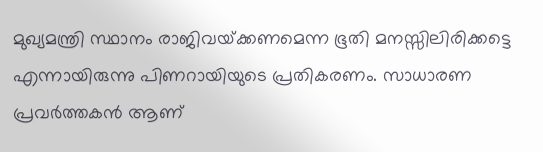മുഖ്യമന്ത്രി സ്ഥാനം രാജിവയ്‌ക്കണമെന്ന ഭൂതി മനസ്സിലിരിക്കട്ടെ എന്നായിരുന്നു പിണറായിയുടെ പ്രതികരണം. സാധാരണ പ്രവര്‍ത്തകന്‍ ആണ്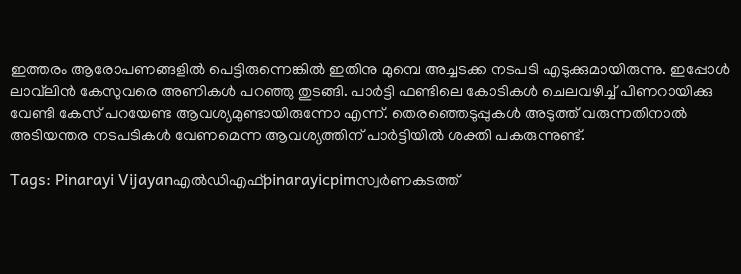ഇത്തരം ആരോപണങ്ങളില്‍ പെട്ടിരുന്നെങ്കില്‍ ഇതിനു മുമ്പെ അച്ചടക്ക നടപടി എടുക്കുമായിരുന്നു. ഇപ്പോള്‍  ലാവ്‌ലിന്‍ കേസുവരെ അണികള്‍ പറഞ്ഞു തുടങ്ങി. പാര്‍ട്ടി ഫണ്ടിലെ കോടികള്‍ ചെലവഴിച്ച് പിണറായിക്കു വേണ്ടി കേസ് പറയേണ്ട ആവശ്യമുണ്ടായിരുന്നോ എന്ന്. തെരഞ്ഞെടുപ്പുകള്‍ അടുത്ത് വരുന്നതിനാല്‍ അടിയന്തര നടപടികള്‍ വേണമെന്ന ആവശ്യത്തിന് പാര്‍ട്ടിയില്‍ ശക്തി പകരുന്നുണ്ട്.

Tags: Pinarayi Vijayanഎല്‍ഡിഎഫ്‌pinarayicpimസ്വര്‍ണകടത്ത്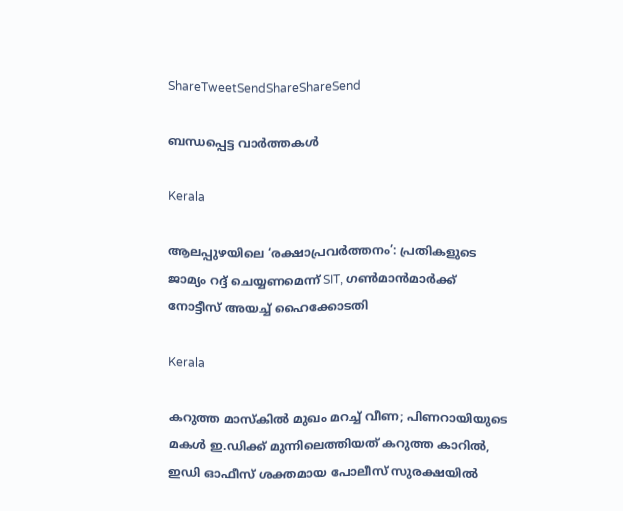ShareTweetSendShareShareSend

ബന്ധപ്പെട്ട വാര്‍ത്തകള്‍

Kerala

ആലപ്പുഴയിലെ ‘രക്ഷാപ്രവർത്തനം’: പ്രതികളുടെ ജാമ്യം റദ്ദ് ചെയ്യണമെന്ന് SIT, ഗൺമാൻമാർക്ക് നോട്ടീസ് അയച്ച് ഹൈക്കോടതി

Kerala

കറുത്ത മാസ്കിൽ മുഖം മറച്ച് വീണ; പിണറായിയുടെ മകൾ ഇ.ഡിക്ക് മുന്നിലെത്തിയത് കറുത്ത കാറിൽ, ഇഡി ഓഫീസ് ശക്തമായ പോലീസ് സുരക്ഷയിൽ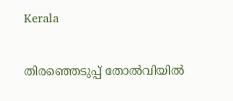Kerala

തിരഞ്ഞെടുപ്പ് തോൽവിയിൽ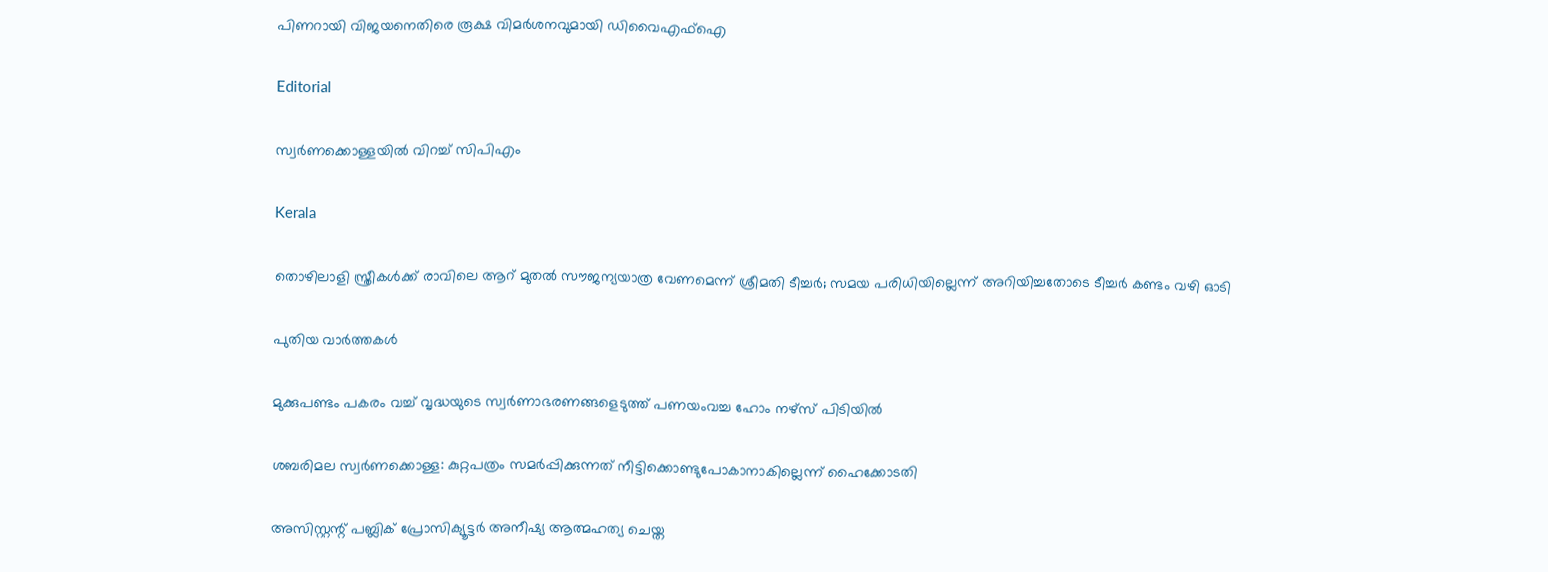പിണറായി വിജയനെതിരെ രൂക്ഷ വിമർശനവുമായി ഡിവൈഎഫ്ഐ

Editorial

സ്വര്‍ണക്കൊള്ളയില്‍ വിറച്ച് സിപിഎം

Kerala

തൊഴിലാളി സ്ത്രീകള്‍ക്ക് രാവിലെ ആറ് മുതല്‍ സൗജന്യയാത്ര വേണമെന്ന് ശ്രീമതി ടീച്ചര്‍; സമയ പരിധിയില്ലെന്ന് അറിയിച്ചതോടെ ടീച്ചര്‍ കണ്ടം വഴി ഓടി

പുതിയ വാര്‍ത്തകള്‍

മുക്കുപണ്ടം പകരം വച്ച് വൃദ്ധയുടെ സ്വര്‍ണാഭരണങ്ങളെടുത്ത് പണയംവച്ച ഹോം നഴ്‌സ് പിടിയില്‍

ശബരിമല സ്വര്‍ണക്കൊള്ള: കുറ്റപത്രം സമര്‍പ്പിക്കുന്നത് നീട്ടിക്കൊണ്ടുപോകാനാകില്ലെന്ന് ഹൈക്കോടതി

അസിസ്റ്റന്റ് പബ്ലിക് പ്രോസിക്യൂട്ടര്‍ അനീഷ്യ ആത്മഹത്യ ചെയ്ത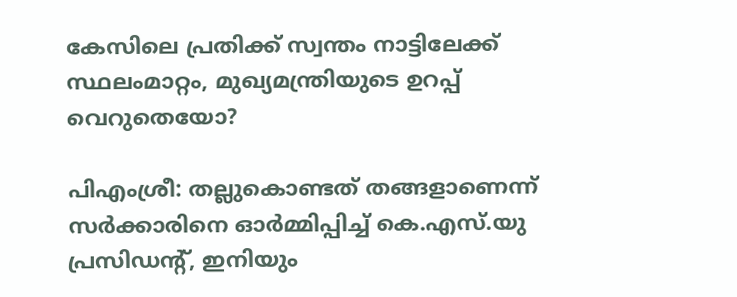കേസിലെ പ്രതിക്ക് സ്വന്തം നാട്ടിലേക്ക് സ്ഥലംമാറ്റം, മുഖ്യമന്ത്രിയുടെ ഉറപ്പ് വെറുതെയോ?

പിഎംശ്രീ: തല്ലുകൊണ്ടത് തങ്ങളാണെന്ന് സര്‍ക്കാരിനെ ഓര്‍മ്മിപ്പിച്ച് കെ.എസ്.യു പ്രസിഡന്റ്, ഇനിയും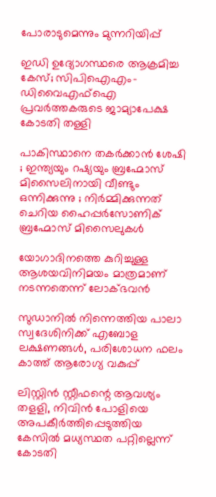പോരാടുമെന്നും മുന്നറിയിപ്പ്

ഇഡി ഉദ്യോഗസ്ഥരെ ആക്രമിച്ച കേസ്; സിപിഐഎം-ഡിവൈഎഫ്‌ഐ പ്രവര്‍ത്തകരുടെ ജാമ്യാപേക്ഷ കോടതി തള്ളി

പാകിസ്ഥാനെ തകർക്കാൻ ശേഷി ; ഇന്ത്യയും റഷ്യയും ബ്രഹ്മോസ് മിസൈലിനായി വീണ്ടും ഒന്നിക്കുന്നു ; നിർമ്മിക്കുന്നത് ചെറിയ ഹൈപ്പർസോണിക് ബ്രഹ്മോസ് മിസൈലുകൾ

യോഗാദിനത്തെ കുറിച്ചുള്ള ആശയവിനിമയം മാത്രമാണ് നടന്നതെന്ന് ലോക്ഭവന്‍

സുഡാനില്‍ നിന്നെത്തിയ പാലാ സ്വദേശിനിക്ക് എബോള ലക്ഷണങ്ങള്‍, പരിശോധന ഫലം കാത്ത് ആരോഗ്യ വകുപ്പ്

ലിസ്റ്റിന്‍ സ്റ്റീഫന്റെ ആവശ്യം തളളി, നിവിന്‍ പോളിയെ അപകീര്‍ത്തിപ്പെടുത്തിയ കേസില്‍ മധ്യസ്ഥത പറ്റില്ലെന്ന് കോടതി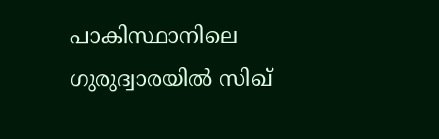പാകിസ്ഥാനിലെ ഗുരുദ്വാരയിൽ സിഖ്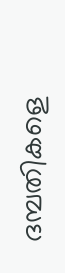ദമ്പതികളെ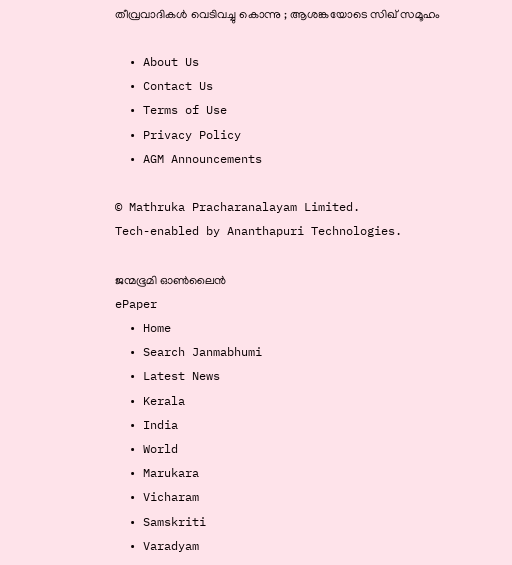തീവ്രവാദികൾ വെടിവച്ചു കൊന്നു ; ആശങ്കയോടെ സിഖ് സമൂഹം

  • About Us
  • Contact Us
  • Terms of Use
  • Privacy Policy
  • AGM Announcements

© Mathruka Pracharanalayam Limited.
Tech-enabled by Ananthapuri Technologies.

ജന്മഭൂമി ഓണ്‍ലൈന്‍
ePaper
  • Home
  • Search Janmabhumi
  • Latest News
  • Kerala
  • India
  • World
  • Marukara
  • Vicharam
  • Samskriti
  • Varadyam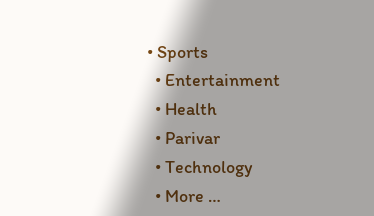• Sports
  • Entertainment
  • Health
  • Parivar
  • Technology
  • More …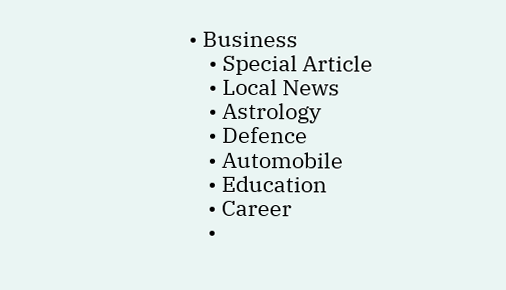• Business
    • Special Article
    • Local News
    • Astrology
    • Defence
    • Automobile
    • Education
    • Career
    •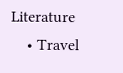Literature
    • Travel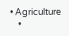• Agriculture
    •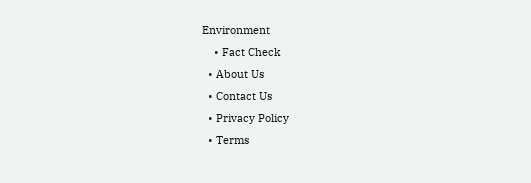Environment
    • Fact Check
  • About Us
  • Contact Us
  • Privacy Policy
  • Terms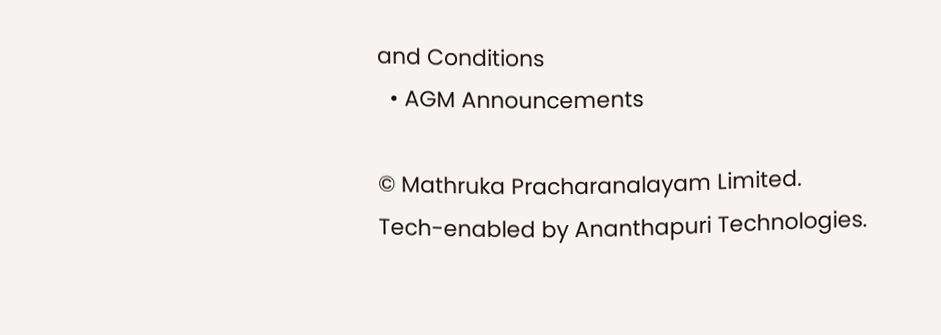and Conditions
  • AGM Announcements

© Mathruka Pracharanalayam Limited.
Tech-enabled by Ananthapuri Technologies.